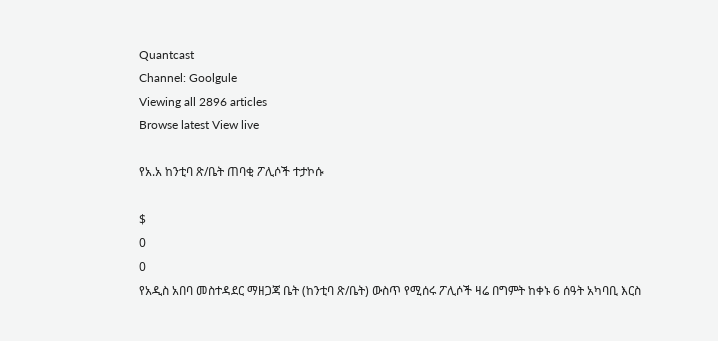Quantcast
Channel: Goolgule
Viewing all 2896 articles
Browse latest View live

የአ.አ ከንቲባ ጽ/ቤት ጠባቂ ፖሊሶች ተታኮሱ

$
0
0
የአዲስ አበባ መስተዳደር ማዘጋጃ ቤት (ከንቲባ ጽ/ቤት) ውስጥ የሚሰሩ ፖሊሶች ዛሬ በግምት ከቀኑ 6 ሰዓት አካባቢ እርስ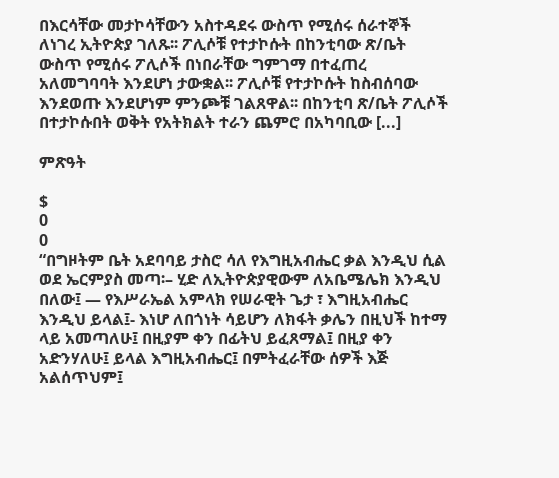በእርሳቸው መታኮሳቸውን አስተዳደሩ ውስጥ የሚሰሩ ሰራተኞች ለነገረ ኢትዮጵያ ገለጹ፡፡ ፖሊሶቹ የተታኮሱት በከንቲባው ጽ/ቤት ውስጥ የሚሰሩ ፖሊሶች በነበራቸው ግምገማ በተፈጠረ አለመግባባት እንደሆነ ታውቋል፡፡ ፖሊሶቹ የተታኮሱት ከስብሰባው እንደወጡ እንደሆነም ምንጮቹ ገልጸዋል፡፡ በከንቲባ ጽ/ቤት ፖሊሶች በተታኮሱበት ወቅት የአትክልት ተራን ጨምሮ በአካባቢው [...]

ምጽዓት

$
0
0
“በግዞትም ቤት አደባባይ ታስሮ ሳለ የእግዚአብሔር ቃል እንዲህ ሲል ወደ ኤርምያስ መጣ፡– ሂድ ለኢትዮጵያዊውም ለአቤሜሌክ እንዲህ በለው፤ — የእሥራኤል አምላክ የሠራዊት ጌታ ፣ እግዚአብሔር እንዲህ ይላል፤- እነሆ ለበጎነት ሳይሆን ለክፋት ቃሌን በዚህች ከተማ ላይ አመጣለሁ፤ በዚያም ቀን በፊትህ ይፈጸማል፤ በዚያ ቀን አድንሃለሁ፤ ይላል እግዚአብሔር፤ በምትፈራቸው ሰዎች እጅ አልሰጥህም፤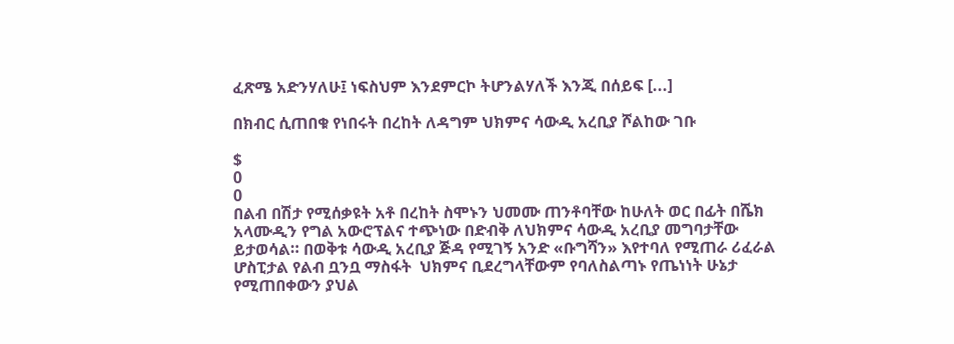ፈጽሜ አድንሃለሁ፤ ነፍስህም እንደምርኮ ትሆንልሃለች እንጂ በሰይፍ [...]

በክብር ሲጠበቁ የነበሩት በረከት ለዳግም ህክምና ሳውዲ አረቢያ ሾልከው ገቡ

$
0
0
በልብ በሽታ የሚሰቃዩት አቶ በረከት ስሞኑን ህመሙ ጠንቶባቸው ከሁለት ወር በፊት በሼክ አላሙዲን የግል አውሮፕልና ተጭነው በድብቅ ለህክምና ሳውዲ አረቢያ መግባታቸው ይታወሳል። በወቅቱ ሳውዲ አረቢያ ጅዳ የሚገኝ አንድ «ቡግሻን» እየተባለ የሚጠራ ሪፈራል ሆስፒታል የልብ ቧንቧ ማስፋት  ህክምና ቢደረግላቸውም የባለስልጣኑ የጤነነት ሁኔታ የሚጠበቀውን ያህል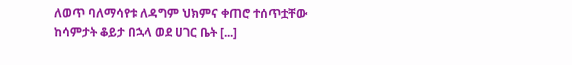ለወጥ ባለማሳየቱ ለዳግም ህክምና ቀጠሮ ተሰጥቷቸው ከሳምታት ቆይታ በኋላ ወደ ሀገር ቤት [...]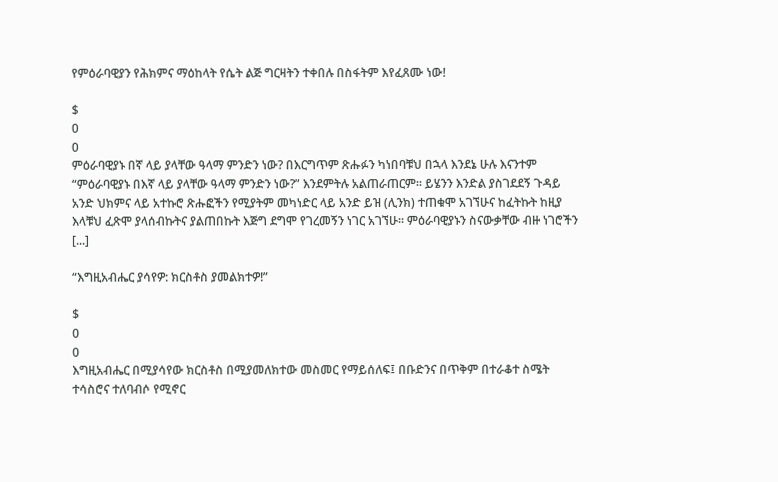የምዕራባዊያን የሕክምና ማዕከላት የሴት ልጅ ግርዛትን ተቀበሉ በስፋትም እየፈጸሙ ነው!

$
0
0
ምዕራባዊያኑ በኛ ላይ ያላቸው ዓላማ ምንድን ነው? በእርግጥም ጽሑፉን ካነበባቹህ በኋላ እንደኔ ሁሉ እናንተም “ምዕራባዊያኑ በእኛ ላይ ያላቸው ዓላማ ምንድን ነው?” እንደምትሉ አልጠራጠርም፡፡ ይሄንን እንድል ያስገደደኝ ጉዳይ አንድ ህክምና ላይ አተኩሮ ጽሑፎችን የሚያትም መካነድር ላይ አንድ ይዝ (ሊንክ) ተጠቁሞ አገኘሁና ከፈትኩት ከዚያ እላቹህ ፈጽሞ ያላሰብኩትና ያልጠበኩት እጅግ ደግሞ የገረመኝን ነገር አገኘሁ፡፡ ምዕራባዊያኑን ስናውቃቸው ብዙ ነገሮችን [...]

“እግዚአብሔር ያሳየዎ: ክርስቶስ ያመልክተዎ!”

$
0
0
እግዚአብሔር በሚያሳየው ክርስቶስ በሚያመለክተው መስመር የማይሰለፍ፤ በቡድንና በጥቅም በተራቆተ ስሜት ተሳስሮና ተለባብሶ የሚኖር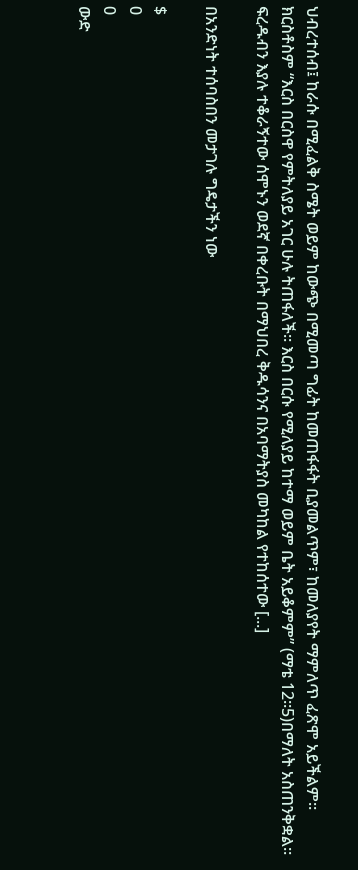ህብረተሰብ፤ ከራሱ በሚፈልቅ ስሜት ወይም ከውጭ በሚመጣ ግፊት ከመጠፋፋት ቢያመልጥም፣ ከመለያየት ማምለጥ ፈጽሞ አይችልም። ክርስቶስም “እርስ በርስዋ የምትለያይ አገር ሁሉ ትጠፋለች። እርስ በርሱ የሚለያይ ከተማ ወይም ቤት አይቆምም” (ማቴ 12።5)በማለት አስጠንቅቋል። ፍረዱብን እያሉ ተቆራኝተው ሰሞኑን ወደኛ በቀረቡት በማህበረ ቅዱሳንና በአባማትያስ መካከል የተከሰተው [...]

በአንድነት ተሰባስበን መታገሉ ግዴታችን ነው

$
0
0
ውድ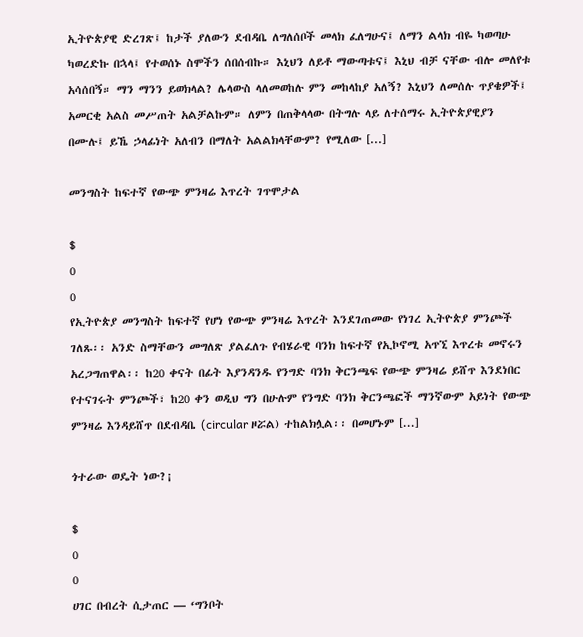ኢትዮጵያዊ ድረገጽ፤ ከታች ያለውን ደብዳቤ ለግለሰቦች መላክ ፈለግሁና፤ ለማን ልላክ ብዬ ካወጣሁ ካወረድኩ በኋላ፤ የተወሰኑ ስሞችን ሰበሰብኩ። እኒህን ለይቶ ማውጣቱና፤ እኒህ ብቻ ናቸው ብሎ መለየቱ አሳሰበኝ። ማን ማንን ይወክላል? ሌላውስ ላለመወከሉ ምን መከላከያ አለኝ? እኒህን ለመሰሉ ጥያቄዎች፤ አመርቂ አልስ መሥጠት አልቻልኩም። ለምን በጠቅላላው በትግሉ ላይ ለተሰማሩ ኢትዮጵያዊያን በሙሉ፤ ይኼ ኃላፊነት አለብን በማለት አልልክላቸውም? የሚለው [...]

መንግስት ከፍተኛ የውጭ ምንዛሬ እጥረት ገጥሞታል

$
0
0
የኢትዮጵያ መንግስት ከፍተኛ የሆነ የውጭ ምንዛሬ እጥረት እንደገጠመው የነገረ ኢትዮጵያ ምንጮች ገለጹ፡፡ አንድ ስማቸውን መግለጽ ያልፈለጉ የብሄራዊ ባንክ ከፍተኛ የኢኮኖሚ አጥኚ እጥረቱ መኖሩን አረጋግጠዋል፡፡ ከ20 ቀናት በፊት እያንዳንዱ የንግድ ባንክ ቅርንጫፍ የውጭ ምንዛሬ ይሸጥ እንደነበር የተናገሩት ምንጮች፣ ከ20 ቀን ወዲህ ግን በሁሉም የንግድ ባንክ ቅርንጫፎች ማንኛውም አይነት የውጭ ምንዛሬ እንዳይሸጥ በደብዳቤ (circular ዞሯል) ተከልክሏል፡፡ በመሆኑም [...]

ጎተራው ወዴት ነው?¡

$
0
0
ሀገር በብረት ሲታጠር — ‘ግንቦት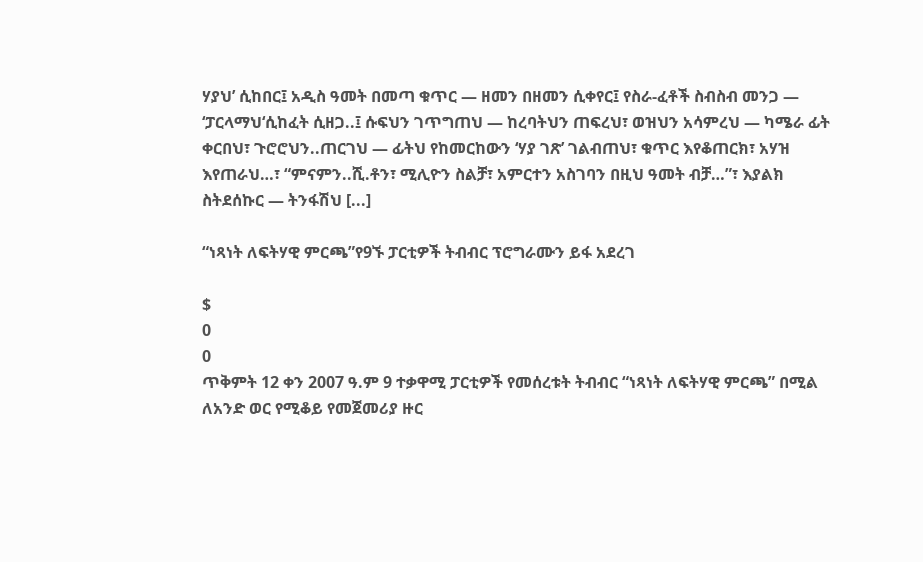ሃያህ’ ሲከበር፤ አዲስ ዓመት በመጣ ቁጥር — ዘመን በዘመን ሲቀየር፤ የስራ-ፈቶች ስብስብ መንጋ — ‘ፓርላማህ‘ሲከፈት ሲዘጋ..፤ ሱፍህን ገጥግጠህ — ከረባትህን ጠፍረህ፣ ወዝህን አሳምረህ — ካሜራ ፊት ቀርበህ፣ ጉሮሮህን..ጠርገህ — ፊትህ የከመርከውን ‘ሃያ ገጽ’ ገልብጠህ፣ ቁጥር እየቆጠርክ፣ አሃዝ እየጠራህ…፣ “ምናምን..ሺ.ቶን፣ ሚሊዮን ስልቻ፣ አምርተን አስገባን በዚህ ዓመት ብቻ…”፣ እያልክ ስትደሰኩር — ትንፋሽህ [...]

“ነጻነት ለፍትሃዊ ምርጫ”የ9ኙ ፓርቲዎች ትብብር ፕሮግራሙን ይፋ አደረገ

$
0
0
ጥቅምት 12 ቀን 2007 ዓ.ም 9 ተቃዋሚ ፓርቲዎች የመሰረቱት ትብብር “ነጻነት ለፍትሃዊ ምርጫ” በሚል ለአንድ ወር የሚቆይ የመጀመሪያ ዙር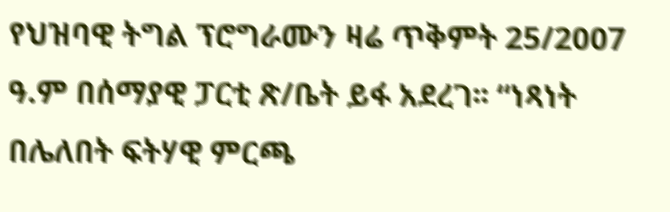የህዝባዊ ትግል ፕሮግራሙን ዛሬ ጥቅምት 25/2007 ዓ.ም በሰማያዊ ፓርቲ ጽ/ቤት ይፋ አደረገ፡፡ “ነጻነት በሌለበት ፍትሃዊ ምርጫ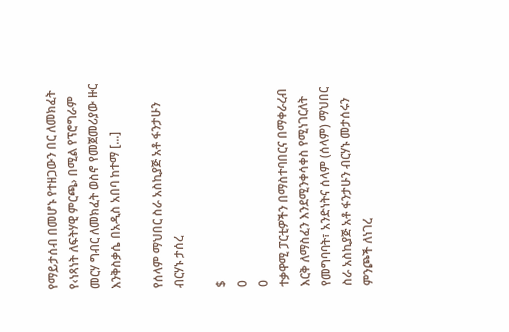የማይታሰብ በመሆኑ የተዘጋውን በር ለመክፈት የ‹ነጻነት ለፍትሃዊ ምርጫ› በሚል የፕሮግራም መርሃ ግብር ለመክፈት ወስኖ የመጀመሪያው ዙር እንቅስቃሴ በአዲስ አበባ ከተማ [...]

የሰላም ማህበር ስራ አስኪያጅ አቶ ፋንታሁን ብርሃኑ ታሰረ

$
0
0
ተቃዋሚ ፓርቲዎችን በማስተባበርና በማቀራረብ እርቅ ለማስፈን እንደሚንቀሳቀስ የሚነገርለት የመግባባት፣ አንድነትና ሰላም (ሰላም) ማህበር ስራ አስኪያጅ አቶ ፋንታሁን ብርሃኑ መታሰሩን ምንጮች ለነገረ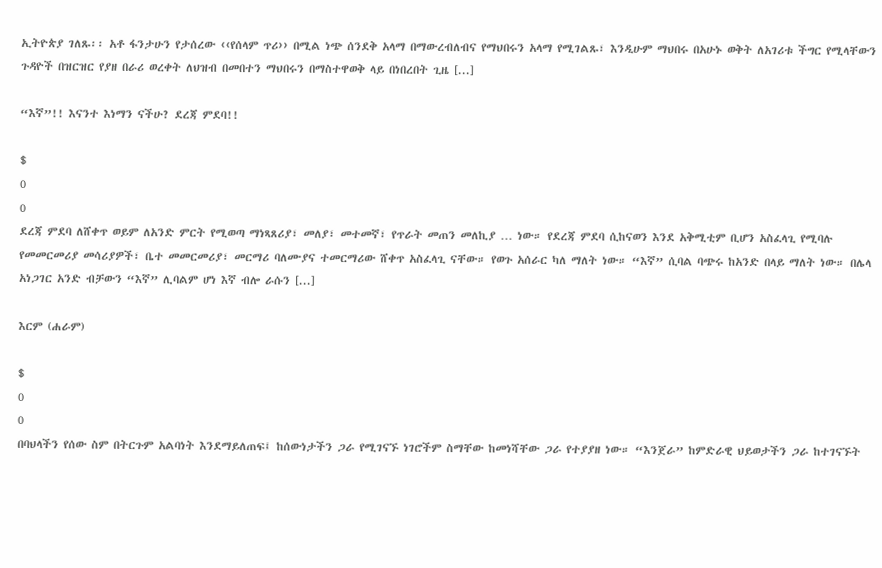ኢትዮጵያ ገለጹ፡፡ አቶ ፋንታሁን የታሰረው ‹‹የሰላም ጥሪ›› በሚል ነጭ ሰንደቅ አላማ በማውረብለብና የማህበሩን አላማ የሚገልጹ፣ እንዲሁም ማህበሩ በአሁኑ ወቅት ለአገሪቱ ችግር የሚላቸውን ጉዳዮች በዝርዝር የያዘ በራሪ ወረቀት ለህዝብ በመበተን ማህበሩን በማስተዋወቅ ላይ በነበረበት ጊዜ [...]

“እኛ”!! እናንተ እነማን ናችሁ? ደረጃ ምደባ!!

$
0
0
ደረጃ ምደባ ለሸቀጥ ወይም ለአንድ ምርት የሚወጣ ማነጻጸሪያ፣ መለያ፣ መተመኛ፣ የጥራት መጠን መለኪያ … ነው። የደረጃ ምደባ ሲከናወን እንደ አቅሚቲም ቢሆን አስፈላጊ የሚባሉ የመመርመሪያ መሳሪያዎች፣ ቤተ መመርመሪያ፣ መርማሪ ባለሙያና ተመርማሪው ሸቀጥ አስፈላጊ ናቸው። የወጉ አሰራር ካለ ማለት ነው። “እኛ” ሲባል ባጭሩ ከአንድ በላይ ማለት ነው። በሌላ አነጋገር አንድ ብቻውን “እኛ” ሊባልም ሆነ እኛ ብሎ ራሱን [...]

እርም (ሐራም)

$
0
0
በባህላችን የሰው ስም በትርጉም አልባነት እንደማይለጠፍ፤ ከሰውነታችን ጋራ የሚገናኙ ነገሮችም ስማቸው ከመነሻቸው ጋራ የተያያዘ ነው። “እንጀራ” ከምድራዊ ህይወታችን ጋራ ከተገናኙት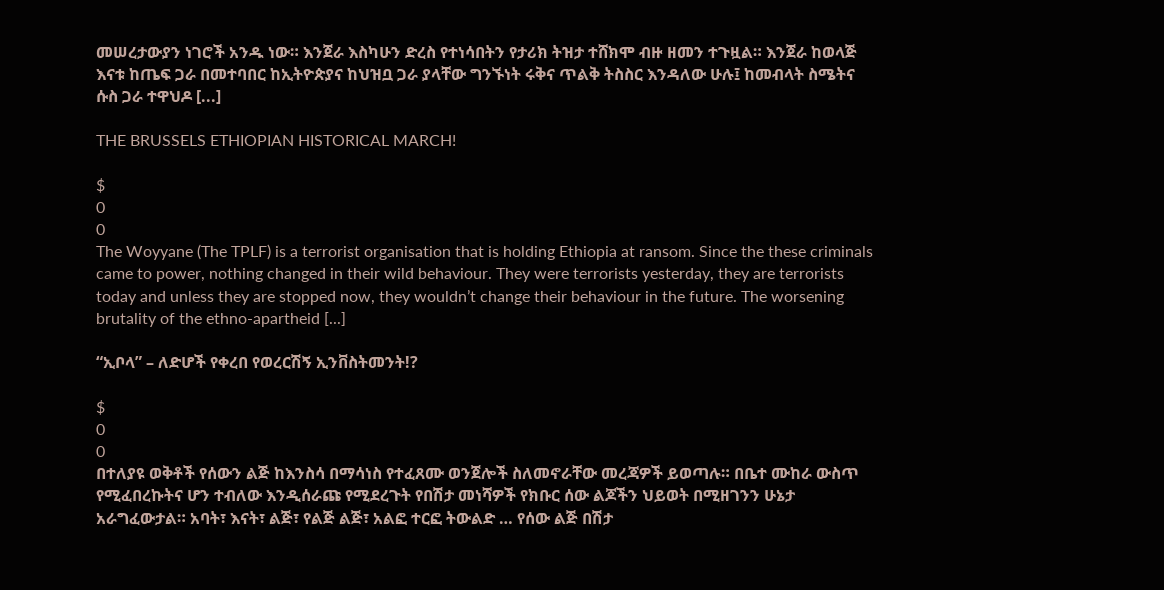መሠረታውያን ነገሮች አንዱ ነው። እንጀራ እስካሁን ድረስ የተነሳበትን የታሪክ ትዝታ ተሸክሞ ብዙ ዘመን ተጉዟል። እንጀራ ከወላጅ እናቱ ከጤፍ ጋራ በመተባበር ከኢትዮጵያና ከህዝቧ ጋራ ያላቸው ግንኙነት ሩቅና ጥልቅ ትስስር እንዳለው ሁሉ፤ ከመብላት ስሜትና ሱስ ጋራ ተዋህዶ [...]

THE BRUSSELS ETHIOPIAN HISTORICAL MARCH!

$
0
0
The Woyyane (The TPLF) is a terrorist organisation that is holding Ethiopia at ransom. Since the these criminals came to power, nothing changed in their wild behaviour. They were terrorists yesterday, they are terrorists today and unless they are stopped now, they wouldn’t change their behaviour in the future. The worsening brutality of the ethno-apartheid [...]

“ኢቦላ” – ለድሆች የቀረበ የወረርሽኝ ኢንቨስትመንት!?

$
0
0
በተለያዩ ወቅቶች የሰውን ልጅ ከእንስሳ በማሳነስ የተፈጸሙ ወንጀሎች ስለመኖራቸው መረጃዎች ይወጣሉ። በቤተ ሙከራ ውስጥ የሚፈበረኩትና ሆን ተብለው እንዲሰራጩ የሚደረጉት የበሽታ መነሻዎች የክቡር ሰው ልጆችን ህይወት በሚዘገንን ሁኔታ አራግፈውታል። አባት፣ እናት፣ ልጅ፣ የልጅ ልጅ፣ አልፎ ተርፎ ትውልድ … የሰው ልጅ በሽታ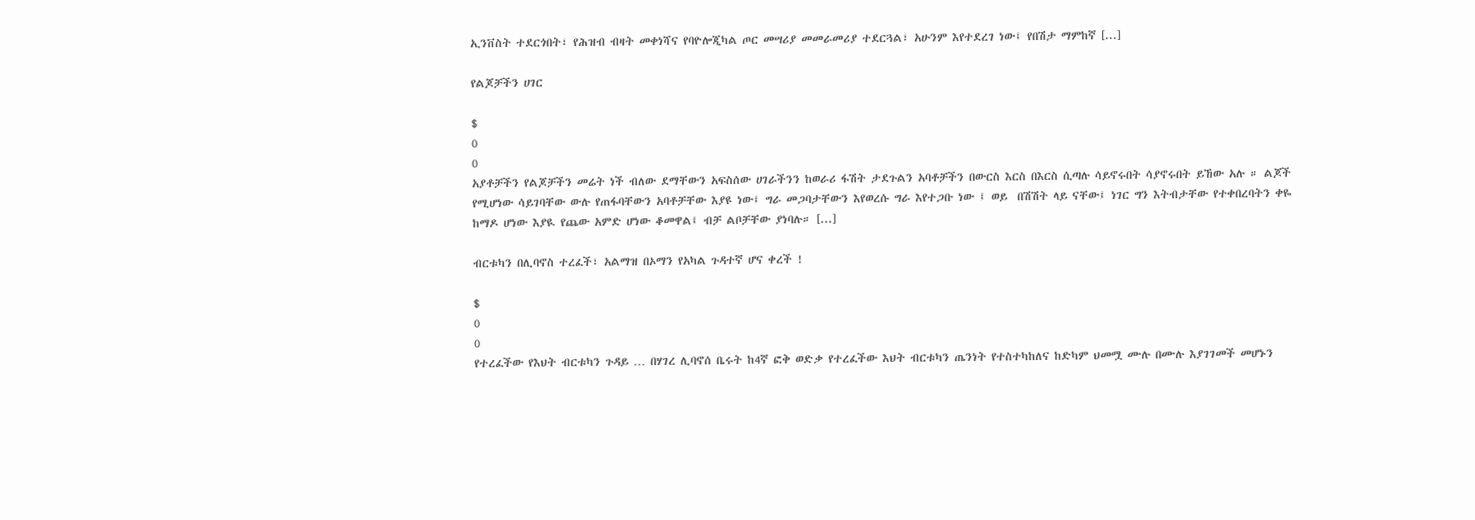ኢንቨስት ተደርጎበት፣ የሕዝብ ብዛት መቀነሻና የባዮሎጂካል ጦር መሣሪያ መመራመሪያ ተደርጓል፣ አሁንም እየተደረገ ነው፤ የበሽታ ማምከኛ [...]

የልጆቻችን ሀገር

$
0
0
አያቶቻችን የልጆቻችን መሬት ነች ብለው ደማቸውን አፍስሰው ሀገራችንን ከወራሪ ፋሽት ታደጉልን አባቶቻችን በውርስ እርስ በእርስ ሲጣሉ ሳይኖሩበት ሳያኖሩበት ይኸው አሉ ። ልጆች የሚሆነው ሳይገባቸው ውሉ የጠፋባቸውን አባቶቻቸው እያዩ ነው፤ ግራ መጋባታቸውን እየወረሱ ግራ እየተጋቡ ነው ፤ ወይ  በሽሽት ላይ ናቸው፤ ነገር ግን እትብታቸው የተቀበረባትን ቀዬ ከማዶ ሆነው እያዪ የጨው አምድ ሆነው ቆመዋል፤ ብቻ ልቦቻቸው ያነባሉ። [...]

ብርቱካን በሊባኖስ ተረፈች፣ አልማዝ በኦማን የአካል ጉዳተኛ ሆና ቀረች !

$
0
0
የተረፈችው የእህት ብርቱካን ጉዳይ … በሃገረ ሊባኖሰ ቤሩት ከ4ኛ ፎቅ ወድቃ የተረፈችው እህት ብርቱካን ጤንነት የተስተካከለና ከድካም ህመሟ ሙሉ በሙሉ እያገገመች መሆኑን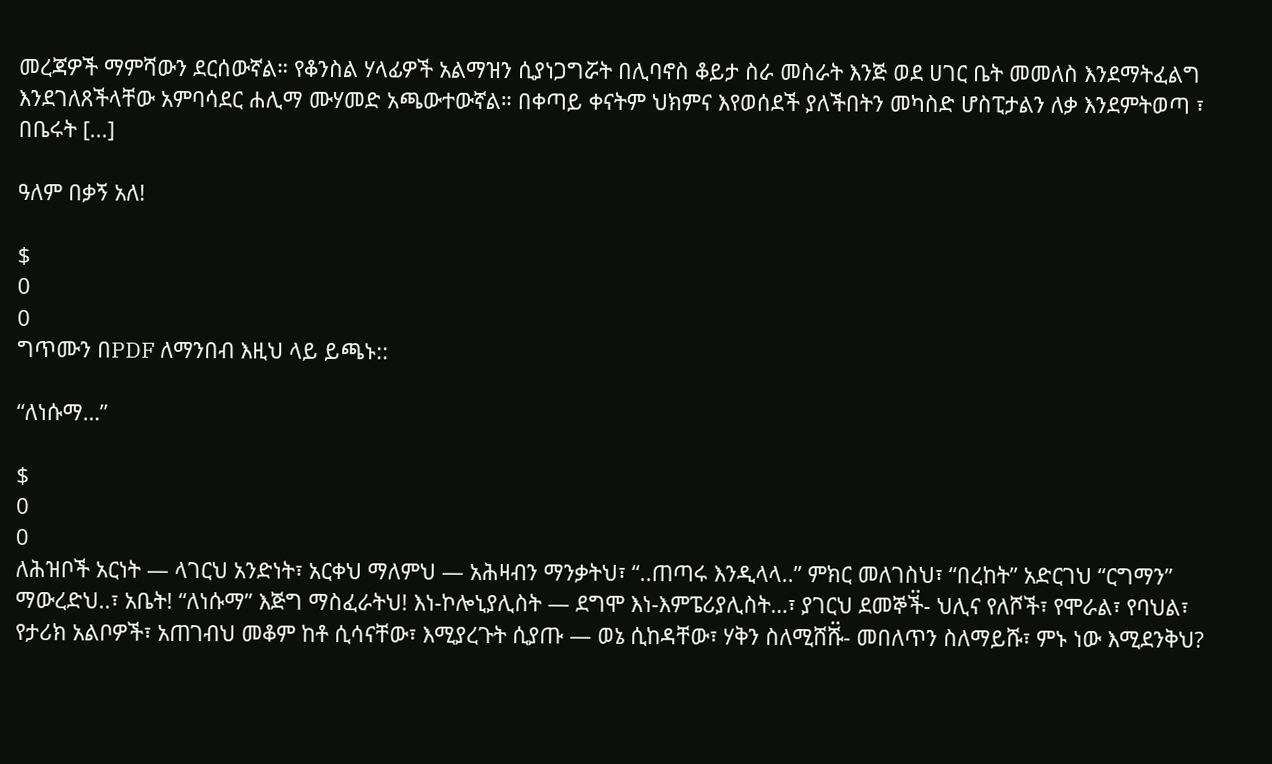መረጃዎች ማምሻውን ደርሰውኛል። የቆንስል ሃላፊዎች አልማዝን ሲያነጋግሯት በሊባኖስ ቆይታ ስራ መስራት እንጅ ወደ ሀገር ቤት መመለስ እንደማትፈልግ እንደገለጸችላቸው አምባሳደር ሐሊማ ሙሃመድ አጫውተውኛል። በቀጣይ ቀናትም ህክምና እየወሰደች ያለችበትን መካስድ ሆስፒታልን ለቃ እንደምትወጣ ፣ በቤሩት [...]

ዓለም በቃኝ አለ!

$
0
0
ግጥሙን በPDF ለማንበብ እዚህ ላይ ይጫኑ::

“ለነሱማ…”

$
0
0
ለሕዝቦች አርነት — ላገርህ አንድነት፣ አርቀህ ማለምህ — አሕዛብን ማንቃትህ፣ “..ጠጣሩ እንዲላላ..” ምክር መለገስህ፣ “በረከት” አድርገህ “ርግማን” ማውረድህ..፣ አቤት! “ለነሱማ” እጅግ ማስፈራትህ! እነ-ኮሎኒያሊስት — ደግሞ እነ-እምፔሪያሊስት…፣ ያገርህ ደመኞች፟- ህሊና የለሾች፣ የሞራል፣ የባህል፣ የታሪክ አልቦዎች፣ አጠገብህ መቆም ከቶ ሲሳናቸው፣ እሚያረጉት ሲያጡ — ወኔ ሲከዳቸው፣ ሃቅን ስለሚሸሹ፟- መበለጥን ስለማይሹ፣ ምኑ ነው እሚደንቅህ?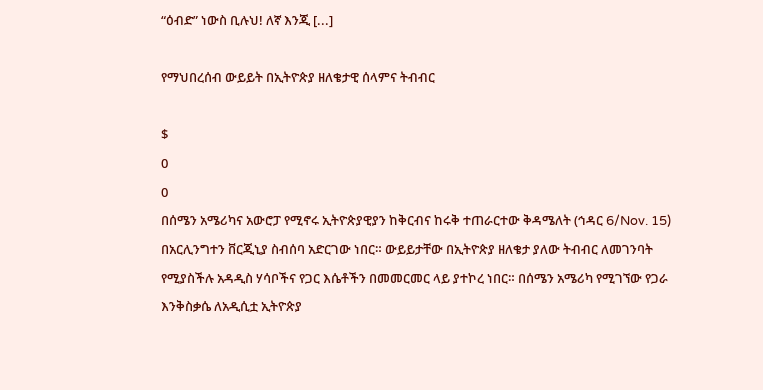“ዕብድ” ነውስ ቢሉህ! ለኛ እንጂ [...]

የማህበረሰብ ውይይት በኢትዮጵያ ዘለቄታዊ ሰላምና ትብብር

$
0
0
በሰሜን አሜሪካና አውሮፓ የሚኖሩ ኢትዮጵያዊያን ከቅርብና ከሩቅ ተጠራርተው ቅዳሜለት (ኅዳር 6/Nov. 15) በአርሊንግተን ቨርጂኒያ ስብሰባ አድርገው ነበር። ውይይታቸው በኢትዮጵያ ዘለቄታ ያለው ትብብር ለመገንባት የሚያስችሉ አዳዲስ ሃሳቦችና የጋር እሴቶችን በመመርመር ላይ ያተኮረ ነበር። በሰሜን አሜሪካ የሚገኘው የጋራ እንቅስቃሴ ለአዲሲቷ ኢትዮጵያ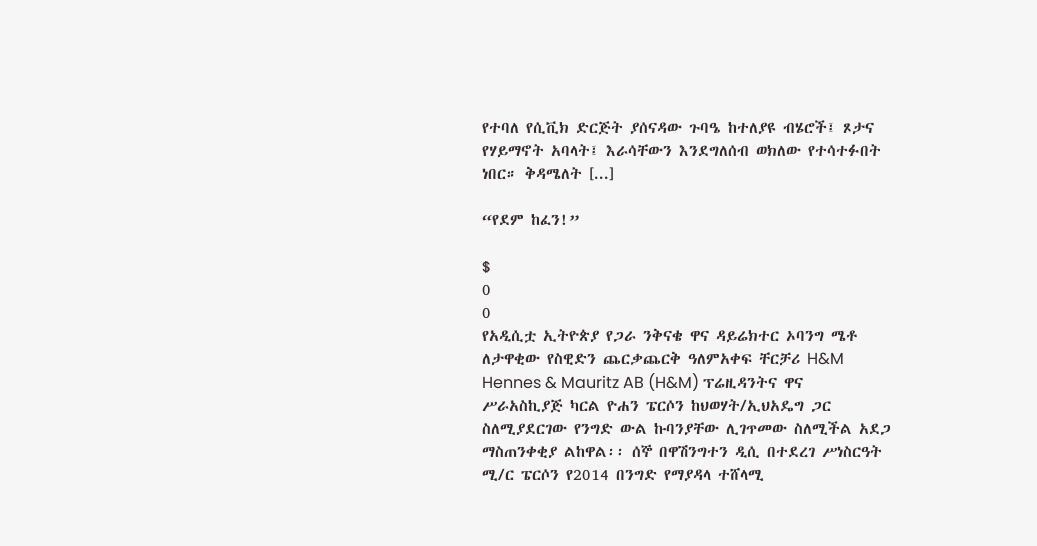የተባለ የሲቪክ ድርጅት ያሰናዳው ጉባዔ ከተለያዩ ብሄሮች፤ ጾታና የሃይማኖት አባላት፤ እራሳቸውን እንደግለሰብ ወክለው የተሳተፉበት ነበር። ቅዳሜለት [...]

“የደም ከፈን!”

$
0
0
የአዲሲቷ ኢትዮጵያ የጋራ ንቅናቄ ዋና ዳይሬክተር ኦባንግ ሜቶ ለታዋቂው የስዊድን ጨርቃጨርቅ ዓለምአቀፍ ቸርቻሪ H&M Hennes & Mauritz AB (H&M) ፕሬዚዳንትና ዋና ሥራአስኪያጅ ካርል ዮሐን ፔርሶን ከህወሃት/ኢህአዴግ ጋር ስለሚያደርገው የንግድ ውል ኩባንያቸው ሊገጥመው ስለሚችል አደጋ ማስጠንቀቂያ ልከዋል፡፡ ሰኞ በዋሽንግተን ዲሲ በተደረገ ሥነስርዓት ሚ/ር ፔርሶን የ2014 በንግድ የማያዳላ ተሸላሚ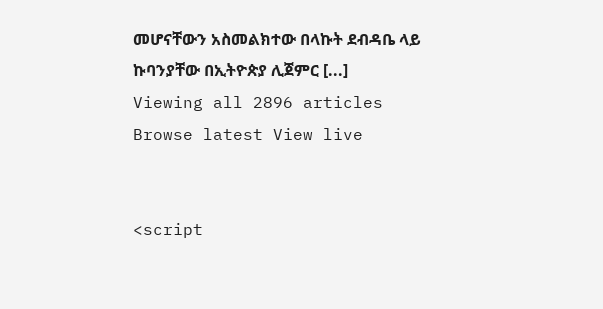መሆናቸውን አስመልክተው በላኩት ደብዳቤ ላይ ኩባንያቸው በኢትዮጵያ ሊጀምር [...]
Viewing all 2896 articles
Browse latest View live


<script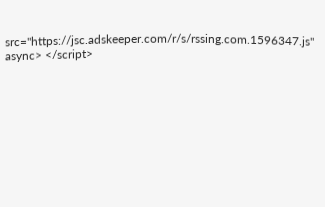src="https://jsc.adskeeper.com/r/s/rssing.com.1596347.js" async> </script>